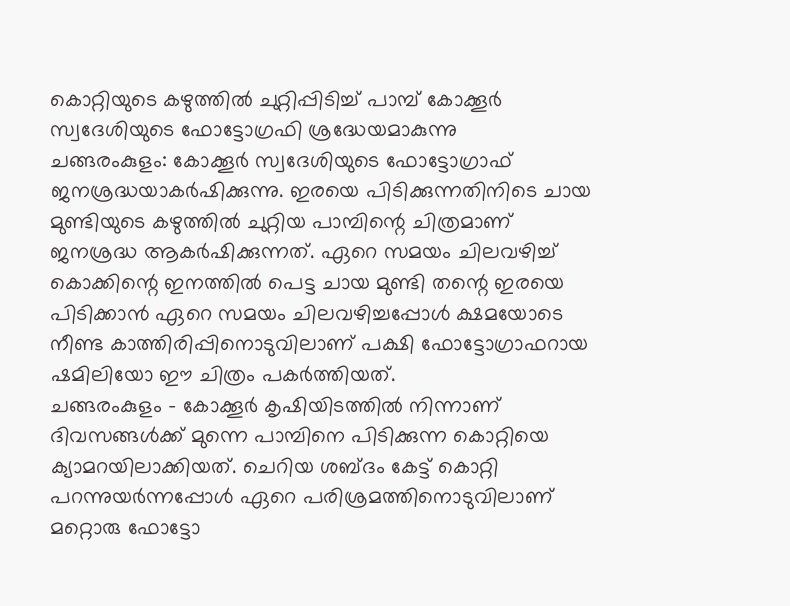കൊറ്റിയുടെ കഴുത്തിൽ ചുറ്റിപ്പിടിച്ച് പാമ്പ് കോക്കൂർ സ്വദേശിയുടെ ഫോട്ടോഗ്രഫി ശ്രദ്ധേയമാകുന്നു
ചങ്ങരംകുളം: കോക്കൂർ സ്വദേശിയുടെ ഫോട്ടോഗ്രാഫ് ജനശ്രദ്ധയാകർഷിക്കുന്നു. ഇരയെ പിടിക്കുന്നതിനിടെ ചായ മുണ്ടിയുടെ കഴുത്തിൽ ചുറ്റിയ പാമ്പിന്റെ ചിത്രമാണ് ജനശ്രദ്ധ ആകർഷിക്കുന്നത്. ഏറെ സമയം ചിലവഴിച്ച് കൊക്കിന്റെ ഇനത്തിൽ പെട്ട ചായ മുണ്ടി തന്റെ ഇരയെ പിടിക്കാൻ ഏറെ സമയം ചിലവഴിച്ചപ്പോൾ ക്ഷമയോടെ നീണ്ട കാത്തിരിപ്പിനൊടുവിലാണ് പക്ഷി ഫോട്ടോഗ്രാഫറായ ഷമിലിയോ ഈ ചിത്രം പകർത്തിയത്.
ചങ്ങരംകുളം – കോക്കൂർ കൃഷിയിടത്തിൽ നിന്നാണ് ദിവസങ്ങൾക്ക് മുന്നെ പാമ്പിനെ പിടിക്കുന്ന കൊറ്റിയെ ക്യാമറയിലാക്കിയത്. ചെറിയ ശബ്ദം കേട്ട് കൊറ്റി പറന്നുയർന്നപ്പോൾ ഏറെ പരിശ്രമത്തിനൊടുവിലാണ് മറ്റൊരു ഫോട്ടോ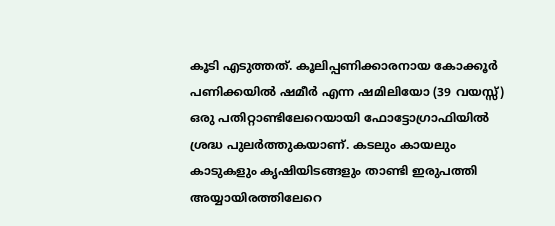കൂടി എടുത്തത്. കൂലിപ്പണിക്കാരനായ കോക്കൂർ പണിക്കയിൽ ഷമീർ എന്ന ഷമിലിയോ (39 വയസ്സ്) ഒരു പതിറ്റാണ്ടിലേറെയായി ഫോട്ടോഗ്രാഫിയിൽ ശ്രദ്ധ പുലർത്തുകയാണ്. കടലും കായലും കാടുകളും കൃഷിയിടങ്ങളും താണ്ടി ഇരുപത്തി അയ്യായിരത്തിലേറെ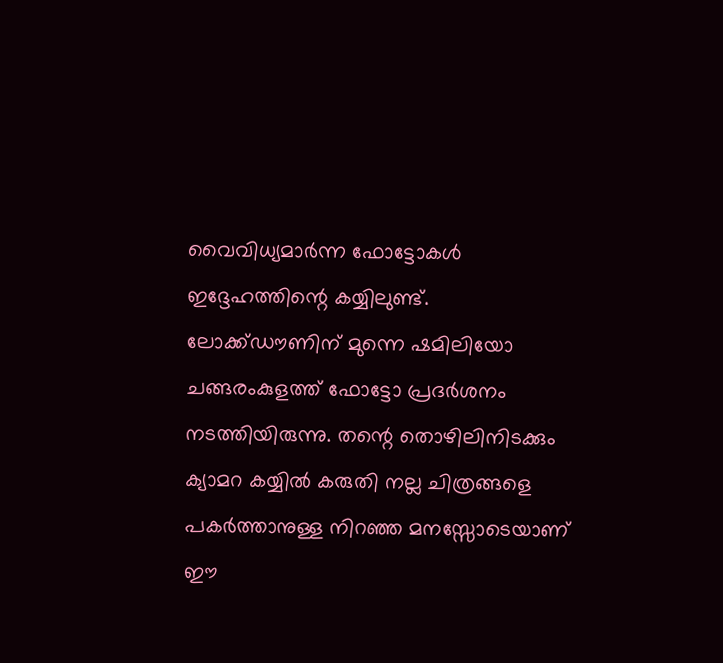വൈവിധ്യമാർന്ന ഫോട്ടോകൾ ഇദ്ദേഹത്തിന്റെ കയ്യിലുണ്ട്. ലോക്ക്ഡൗണിന് മുന്നെ ഷമിലിയോ ചങ്ങരംകുളത്ത് ഫോട്ടോ പ്രദർശനം നടത്തിയിരുന്നു. തന്റെ തൊഴിലിനിടക്കും ക്യാമറ കയ്യിൽ കരുതി നല്ല ചിത്രങ്ങളെ പകർത്താനുള്ള നിറഞ്ഞ മനസ്സോടെയാണ് ഈ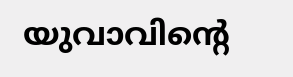യുവാവിന്റെ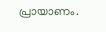പ്രായാണം.